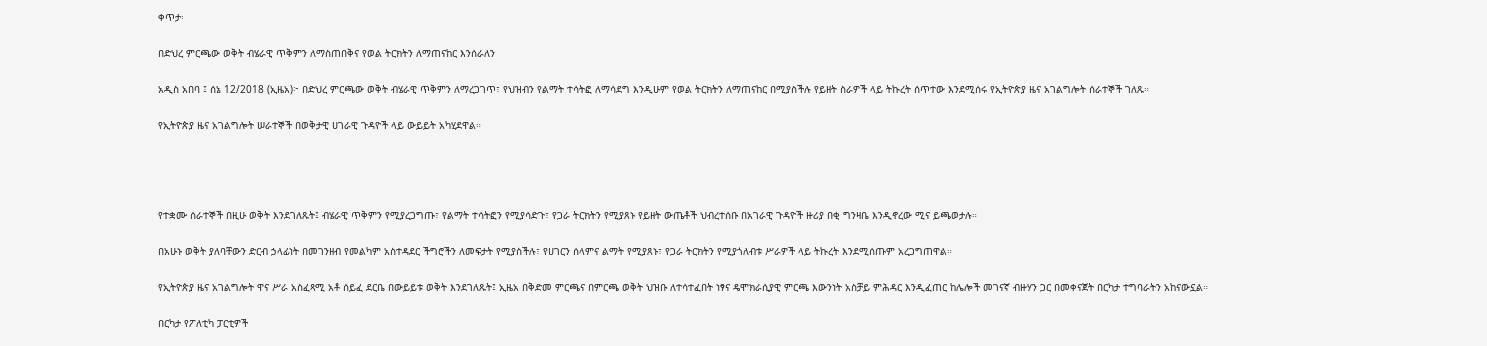ቀጥታ፡

በድህረ ምርጫው ወቅት ብሄራዊ ጥቅምን ለማስጠበቅና የወል ትርክትን ለማጠናከር እንሰራለን

አዲስ አበባ ፤ ሰኔ 12/2018 (ኢዜአ)፦ በድህረ ምርጫው ወቅት ብሄራዊ ጥቅምን ለማረጋገጥ፣ የህዝብን የልማት ተሳትፎ ለማሳደግ እንዲሁም የወል ትርክትን ለማጠናከር በሚያስችሉ የይዘት ስራዎች ላይ ትኩረት ሰጥተው እንደሚሰሩ የኢትዮጵያ ዜና አገልግሎት ሰራተኞች ገለጹ።

የኢትዮጵያ ዜና አገልግሎት ሠራተኞች በወቅታዊ ሀገራዊ ጉዳዮች ላይ ውይይት አካሂደዋል።




የተቋሙ ሰራተኞች በዚሁ ወቅት እንደገለጹት፤ ብሄራዊ ጥቅምን የሚያረጋግጡ፣ የልማት ተሳትፎን የሚያሳድጉ፣ የጋራ ትርክትን የሚያጸኑ የይዘት ውጤቶች ህብረተሰቡ በአገራዊ ጉዳዮች ዙሪያ በቂ ግንዛቤ እንዲኖረው ሚና ይጫወታሉ።

በአሁኑ ወቅት ያለባቸውን ድርብ ኃላፊነት በመገንዘብ የመልካም አስተዳደር ችግሮችን ለመፍታት የሚያስችሉ፣ የሀገርን ሰላምና ልማት የሚያጸኑ፣ የጋራ ትርክትን የሚያጎለብቱ ሥራዎች ላይ ትኩረት እንደሚሰጡም አረጋግጠዋል።

የኢትዮጵያ ዜና አገልግሎት ዋና ሥራ አስፈጻሚ አቶ ሰይፈ ደርቤ በውይይቱ ወቅት እንደገለጹት፤ ኢዜአ በቅድመ ምርጫና በምርጫ ወቅት ህዝቡ ለተሳተፈበት ነፃና ዴሞክራሲያዊ ምርጫ እውንነት አስቻይ ምሕዳር እንዲፈጠር ከሌሎች መገናኛ ብዙሃን ጋር በመቀናጀት በርካታ ተግባራትን አከናውኗል።

በርካታ የፖለቲካ ፓርቲዎች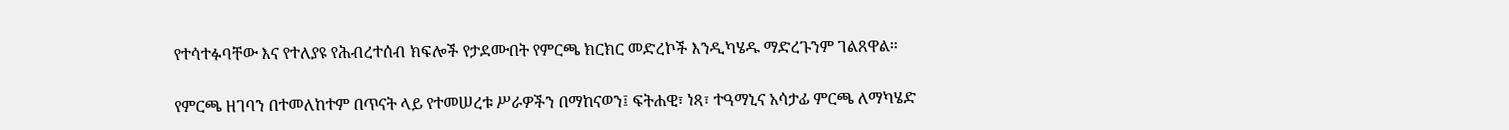የተሳተፉባቸው እና የተለያዩ የሕብረተሰብ ክፍሎች የታደሙበት የምርጫ ክርክር መድረኮች እንዲካሄዱ ማድረጉንም ገልጸዋል።

የምርጫ ዘገባን በተመለከተም በጥናት ላይ የተመሠረቱ ሥራዎችን በማከናወን፤ ፍትሐዊ፣ ነጻ፣ ተዓማኒና አሳታፊ ምርጫ ለማካሄድ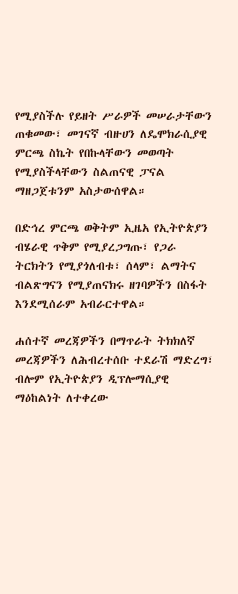የሚያስችሉ የይዘት ሥራዎች መሠራታቸውን ጠቁመው፣ መገናኛ ብዙሀን ለዴሞክራሲያዊ ምርጫ ስኬት የበኩላቸውን መወጣት የሚያስችላቸውን ስልጠናዊ ፓናል ማዘጋጀቱንም አስታውሰዋል።

በድኅረ ምርጫ ወቅትም ኢዜአ የኢትዮጵያን ብሄራዊ ጥቅም የሚያረጋግጡ፣ የጋራ ትርክትን የሚያጎለብቱ፣ ሰላም፣ ልማትና ብልጽግናን የሚያጠናክሩ ዘገባዎችን በስፋት እንደሚሰራም አብራርተዋል።

ሐሰተኛ መረጃዎችን በማጥራት ትክክለኛ መረጃዎችን ለሕብረተሰቡ ተደራሽ ማድረግ፣ ብሎም የኢትዮጵያን ዲፕሎማሲያዊ ማዕከልነት ለተቀረው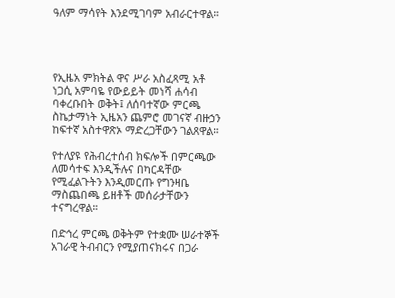ዓለም ማሳየት እንደሚገባም አብራርተዋል።




የኢዜአ ምክትል ዋና ሥራ አስፈጻሚ አቶ ነጋሲ አምባዬ የውይይት መነሻ ሐሳብ ባቀረቡበት ወቅት፤ ለሰባተኛው ምርጫ ስኬታማነት ኢዜአን ጨምሮ መገናኛ ብዙኃን ከፍተኛ አስተዋጽኦ ማድረጋቸውን ገልጸዋል።

የተለያዩ የሕብረተሰብ ክፍሎች በምርጫው ለመሳተፍ እንዲችሉና በካርዳቸው የሚፈልጉትን እንዲመርጡ የግንዛቤ ማስጨበጫ ይዘቶች መሰራታቸውን ተናግረዋል።

በድኅረ ምርጫ ወቅትም የተቋሙ ሠራተኞች አገራዊ ትብብርን የሚያጠናክሩና በጋራ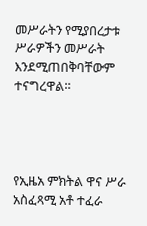መሥራትን የሚያበረታቱ ሥራዎችን መሥራት እንደሚጠበቅባቸውም ተናግረዋል።




የኢዜአ ምክትል ዋና ሥራ አስፈጻሚ አቶ ተፈራ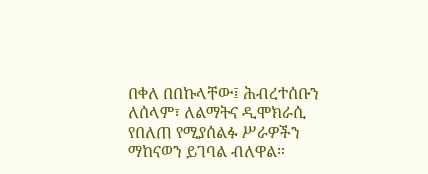በቀለ በበኩላቸው፤ ሕብረተሰቡን ለሰላም፣ ለልማትና ዲሞክራሲ የበለጠ የሚያሰልፉ ሥራዎችን ማከናወን ይገባል ብለዋል።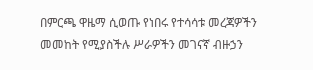በምርጫ ዋዜማ ሲወጡ የነበሩ የተሳሳቱ መረጃዎችን መመከት የሚያስችሉ ሥራዎችን መገናኛ ብዙኃን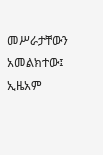መሥራታቸውን አመልክተው፤ ኢዜአም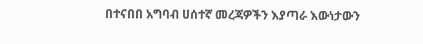በተናበበ አግባብ ሀሰተኛ መረጃዎችን እያጣራ እውነታውን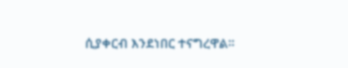ሲያቀርብ እንደነበር ተናግረዋል።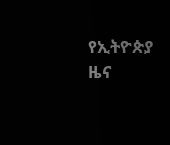የኢትዮጵያ ዜና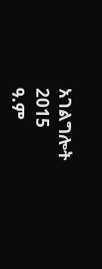አገልግሎት
2015
ዓ.ም